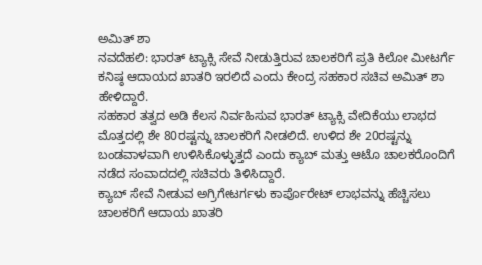ಅಮಿತ್ ಶಾ
ನವದೆಹಲಿ: ಭಾರತ್ ಟ್ಯಾಕ್ಸಿ ಸೇವೆ ನೀಡುತ್ತಿರುವ ಚಾಲಕರಿಗೆ ಪ್ರತಿ ಕಿಲೋ ಮೀಟರ್ಗೆ ಕನಿಷ್ಠ ಆದಾಯದ ಖಾತರಿ ಇರಲಿದೆ ಎಂದು ಕೇಂದ್ರ ಸಹಕಾರ ಸಚಿವ ಅಮಿತ್ ಶಾ ಹೇಳಿದ್ದಾರೆ.
ಸಹಕಾರ ತತ್ವದ ಅಡಿ ಕೆಲಸ ನಿರ್ವಹಿಸುವ ಭಾರತ್ ಟ್ಯಾಕ್ಸಿ ವೇದಿಕೆಯು ಲಾಭದ ಮೊತ್ತದಲ್ಲಿ ಶೇ 80ರಷ್ಟನ್ನು ಚಾಲಕರಿಗೆ ನೀಡಲಿದೆ. ಉಳಿದ ಶೇ 20ರಷ್ಟನ್ನು ಬಂಡವಾಳವಾಗಿ ಉಳಿಸಿಕೊಳ್ಳುತ್ತದೆ ಎಂದು ಕ್ಯಾಬ್ ಮತ್ತು ಆಟೊ ಚಾಲಕರೊಂದಿಗೆ ನಡೆದ ಸಂವಾದದಲ್ಲಿ ಸಚಿವರು ತಿಳಿಸಿದ್ದಾರೆ.
ಕ್ಯಾಬ್ ಸೇವೆ ನೀಡುವ ಅಗ್ರಿಗೇಟರ್ಗಳು ಕಾರ್ಪೊರೇಟ್ ಲಾಭವನ್ನು ಹೆಚ್ಚಿಸಲು ಚಾಲಕರಿಗೆ ಆದಾಯ ಖಾತರಿ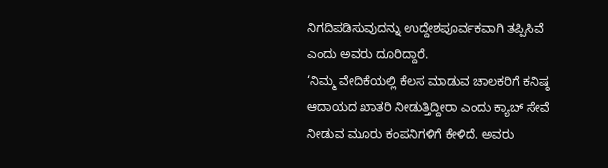ನಿಗದಿಪಡಿಸುವುದನ್ನು ಉದ್ದೇಶಪೂರ್ವಕವಾಗಿ ತಪ್ಪಿಸಿವೆ ಎಂದು ಅವರು ದೂರಿದ್ದಾರೆ.
‘ನಿಮ್ಮ ವೇದಿಕೆಯಲ್ಲಿ ಕೆಲಸ ಮಾಡುವ ಚಾಲಕರಿಗೆ ಕನಿಷ್ಠ ಆದಾಯದ ಖಾತರಿ ನೀಡುತ್ತಿದ್ದೀರಾ ಎಂದು ಕ್ಯಾಬ್ ಸೇವೆ ನೀಡುವ ಮೂರು ಕಂಪನಿಗಳಿಗೆ ಕೇಳಿದೆ. ಅವರು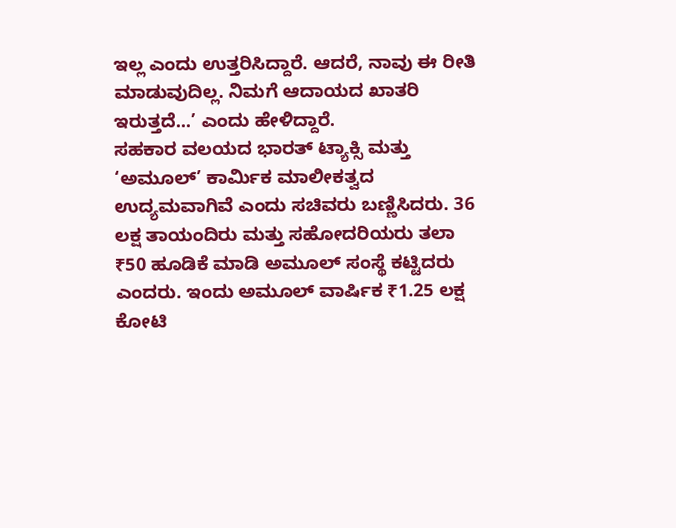ಇಲ್ಲ ಎಂದು ಉತ್ತರಿಸಿದ್ದಾರೆ. ಆದರೆ, ನಾವು ಈ ರೀತಿ ಮಾಡುವುದಿಲ್ಲ. ನಿಮಗೆ ಆದಾಯದ ಖಾತರಿ ಇರುತ್ತದೆ...’ ಎಂದು ಹೇಳಿದ್ದಾರೆ.
ಸಹಕಾರ ವಲಯದ ಭಾರತ್ ಟ್ಯಾಕ್ಸಿ ಮತ್ತು ‘ಅಮೂಲ್’ ಕಾರ್ಮಿಕ ಮಾಲೀಕತ್ವದ ಉದ್ಯಮವಾಗಿವೆ ಎಂದು ಸಚಿವರು ಬಣ್ಣಿಸಿದರು. 36 ಲಕ್ಷ ತಾಯಂದಿರು ಮತ್ತು ಸಹೋದರಿಯರು ತಲಾ ₹50 ಹೂಡಿಕೆ ಮಾಡಿ ಅಮೂಲ್ ಸಂಸ್ಥೆ ಕಟ್ಟಿದರು ಎಂದರು. ಇಂದು ಅಮೂಲ್ ವಾರ್ಷಿಕ ₹1.25 ಲಕ್ಷ ಕೋಟಿ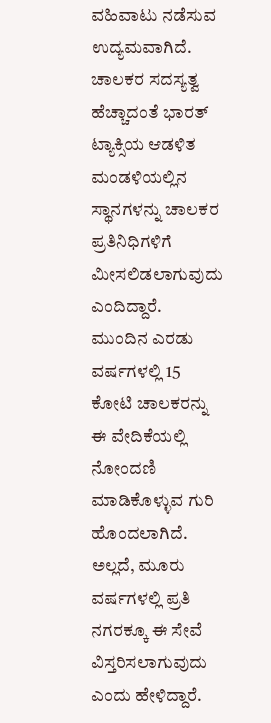ವಹಿವಾಟು ನಡೆಸುವ ಉದ್ಯಮವಾಗಿದೆ.
ಚಾಲಕರ ಸದಸ್ಯತ್ವ ಹೆಚ್ಚಾದಂತೆ ಭಾರತ್ ಟ್ಯಾಕ್ಸಿಯ ಆಡಳಿತ ಮಂಡಳಿಯಲ್ಲಿನ ಸ್ಥಾನಗಳನ್ನು ಚಾಲಕರ ಪ್ರತಿನಿಧಿಗಳಿಗೆ ಮೀಸಲಿಡಲಾಗುವುದು ಎಂದಿದ್ದಾರೆ.
ಮುಂದಿನ ಎರಡು ವರ್ಷಗಳಲ್ಲಿ 15 ಕೋಟಿ ಚಾಲಕರನ್ನು ಈ ವೇದಿಕೆಯಲ್ಲಿ ನೋಂದಣಿ ಮಾಡಿಕೊಳ್ಳುವ ಗುರಿ ಹೊಂದಲಾಗಿದೆ. ಅಲ್ಲದೆ, ಮೂರು ವರ್ಷಗಳಲ್ಲಿ ಪ್ರತಿ ನಗರಕ್ಕೂ ಈ ಸೇವೆ ವಿಸ್ತರಿಸಲಾಗುವುದು ಎಂದು ಹೇಳಿದ್ದಾರೆ.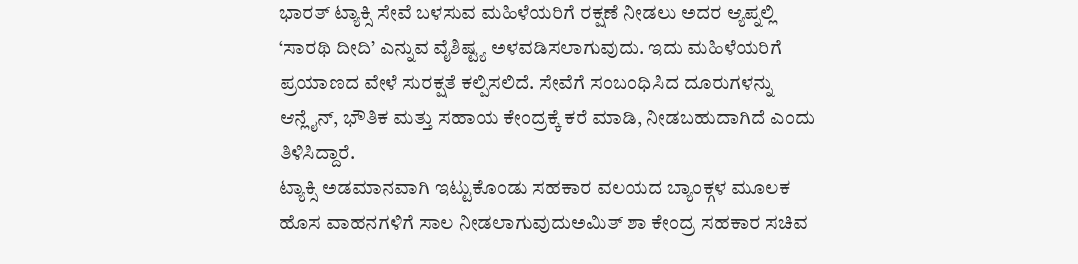ಭಾರತ್ ಟ್ಯಾಕ್ಸಿ ಸೇವೆ ಬಳಸುವ ಮಹಿಳೆಯರಿಗೆ ರಕ್ಷಣೆ ನೀಡಲು ಅದರ ಆ್ಯಪ್ನಲ್ಲಿ ‘ಸಾರಥಿ ದೀದಿ’ ಎನ್ನುವ ವೈಶಿಷ್ಟ್ಯ ಅಳವಡಿಸಲಾಗುವುದು. ಇದು ಮಹಿಳೆಯರಿಗೆ ಪ್ರಯಾಣದ ವೇಳೆ ಸುರಕ್ಷತೆ ಕಲ್ಪಿಸಲಿದೆ. ಸೇವೆಗೆ ಸಂಬಂಧಿಸಿದ ದೂರುಗಳನ್ನು ಆನ್ಲೈನ್, ಭೌತಿಕ ಮತ್ತು ಸಹಾಯ ಕೇಂದ್ರಕ್ಕೆ ಕರೆ ಮಾಡಿ, ನೀಡಬಹುದಾಗಿದೆ ಎಂದು ತಿಳಿಸಿದ್ದಾರೆ.
ಟ್ಯಾಕ್ಸಿ ಅಡಮಾನವಾಗಿ ಇಟ್ಟುಕೊಂಡು ಸಹಕಾರ ವಲಯದ ಬ್ಯಾಂಕ್ಗಳ ಮೂಲಕ ಹೊಸ ವಾಹನಗಳಿಗೆ ಸಾಲ ನೀಡಲಾಗುವುದುಅಮಿತ್ ಶಾ ಕೇಂದ್ರ ಸಹಕಾರ ಸಚಿವ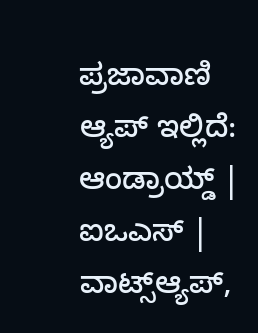ಪ್ರಜಾವಾಣಿ ಆ್ಯಪ್ ಇಲ್ಲಿದೆ: ಆಂಡ್ರಾಯ್ಡ್ | ಐಒಎಸ್ | ವಾಟ್ಸ್ಆ್ಯಪ್,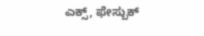ಎಕ್ಸ್, ಫೇಸ್ಬುಕ್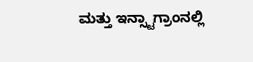ಮತ್ತು ಇನ್ಸ್ಟಾಗ್ರಾಂನಲ್ಲಿ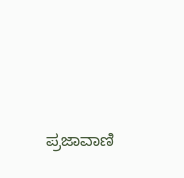ಪ್ರಜಾವಾಣಿ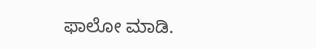ಫಾಲೋ ಮಾಡಿ.